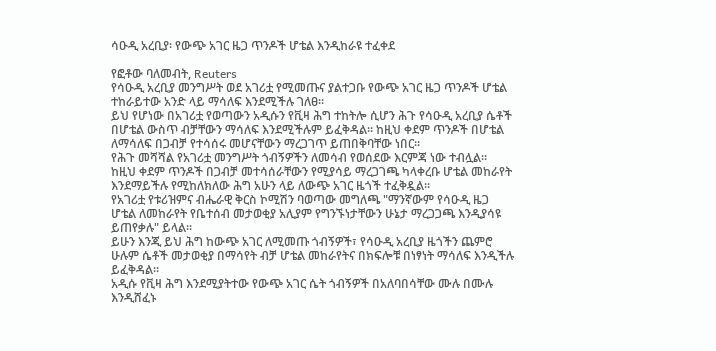ሳዑዲ አረቢያ፡ የውጭ አገር ዜጋ ጥንዶች ሆቴል እንዲከራዩ ተፈቀደ

የፎቶው ባለመብት, Reuters
የሳዑዲ አረቢያ መንግሥት ወደ አገሪቷ የሚመጡና ያልተጋቡ የውጭ አገር ዜጋ ጥንዶች ሆቴል ተከራይተው አንድ ላይ ማሳለፍ እንደሚችሉ ገለፀ።
ይህ የሆነው በአገሪቷ የወጣውን አዲሱን የቪዛ ሕግ ተከትሎ ሲሆን ሕጉ የሳዑዲ አረቢያ ሴቶች በሆቴል ውስጥ ብቻቸውን ማሳለፍ እንደሚችሉም ይፈቅዳል። ከዚህ ቀደም ጥንዶች በሆቴል ለማሳለፍ በጋብቻ የተሳሰሩ መሆናቸውን ማረጋገጥ ይጠበቅባቸው ነበር።
የሕጉ መሻሻል የአገሪቷ መንግሥት ጎብኝዎችን ለመሳብ የወሰደው እርምጃ ነው ተብሏል።
ከዚህ ቀደም ጥንዶች በጋብቻ መተሳሰራቸውን የሚያሳይ ማረጋገጫ ካላቀረቡ ሆቴል መከራየት እንደማይችሉ የሚከለክለው ሕግ አሁን ላይ ለውጭ አገር ዜጎች ተፈቅዷል።
የአገሪቷ የቱሪዝምና ብሔራዊ ቅርስ ኮሚሽን ባወጣው መግለጫ "ማንኛውም የሳዑዲ ዜጋ ሆቴል ለመከራየት የቤተሰብ መታወቂያ አሊያም የግንኙነታቸውን ሁኔታ ማረጋጋጫ እንዲያሳዩ ይጠየቃሉ" ይላል።
ይሁን እንጂ ይህ ሕግ ከውጭ አገር ለሚመጡ ጎብኝዎች፣ የሳዑዲ አረቢያ ዜጎችን ጨምሮ ሁሉም ሴቶች መታወቂያ በማሳየት ብቻ ሆቴል መከራየትና በክፍሎቹ በነፃነት ማሳለፍ እንዲችሉ ይፈቅዳል።
አዲሱ የቪዛ ሕግ እንደሚያትተው የውጭ አገር ሴት ጎብኝዎች በአለባበሳቸው ሙሉ በሙሉ እንዲሸፈኑ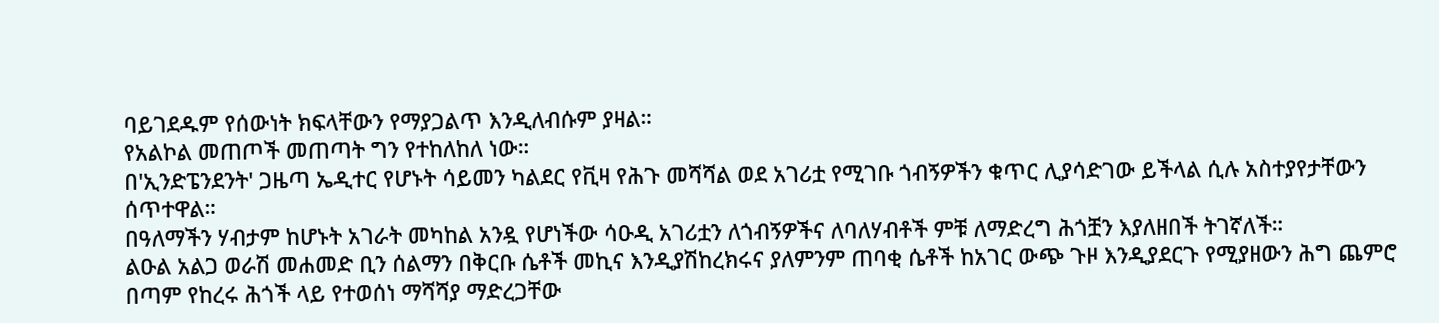ባይገደዱም የሰውነት ክፍላቸውን የማያጋልጥ እንዲለብሱም ያዛል።
የአልኮል መጠጦች መጠጣት ግን የተከለከለ ነው።
በ'ኢንድፔንደንት' ጋዜጣ ኤዲተር የሆኑት ሳይመን ካልደር የቪዛ የሕጉ መሻሻል ወደ አገሪቷ የሚገቡ ጎብኝዎችን ቁጥር ሊያሳድገው ይችላል ሲሉ አስተያየታቸውን ሰጥተዋል።
በዓለማችን ሃብታም ከሆኑት አገራት መካከል አንዷ የሆነችው ሳዑዲ አገሪቷን ለጎብኝዎችና ለባለሃብቶች ምቹ ለማድረግ ሕጎቿን እያለዘበች ትገኛለች።
ልዑል አልጋ ወራሽ መሐመድ ቢን ሰልማን በቅርቡ ሴቶች መኪና እንዲያሽከረክሩና ያለምንም ጠባቂ ሴቶች ከአገር ውጭ ጉዞ እንዲያደርጉ የሚያዘውን ሕግ ጨምሮ በጣም የከረሩ ሕጎች ላይ የተወሰነ ማሻሻያ ማድረጋቸው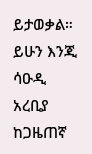ይታወቃል።
ይሁን እንጂ ሳዑዲ አረቢያ ከጋዜጠኛ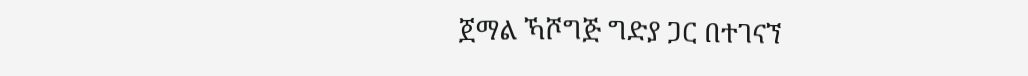ጀማል ኻሾግጅ ግድያ ጋር በተገናኘ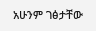አሁንም ገፅታቸው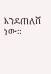እንደጠለሸ ነው።